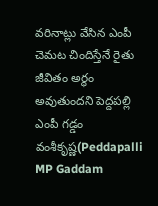వరినాట్లు వేసిన ఎంపీ
చెమట చిందిస్తేనే రైతు జీవితం అర్థం అవుతుందని పెద్దపల్లి ఎంపీ గడ్డం వంశీకృష్ణ(Peddapalli MP Gaddam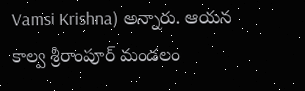Vamsi Krishna) అన్నారు. ఆయన కాల్వ శ్రీరాంపూర్ మండలం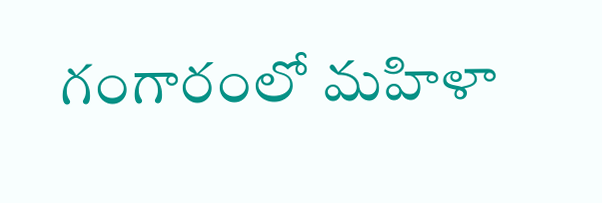గంగారంలో మహిళా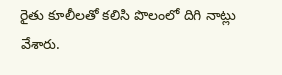రైతు కూలీలతో కలిసి పొలంలో దిగి నాట్లు వేశారు.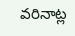వరినాట్ల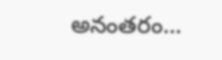అనంతరం…